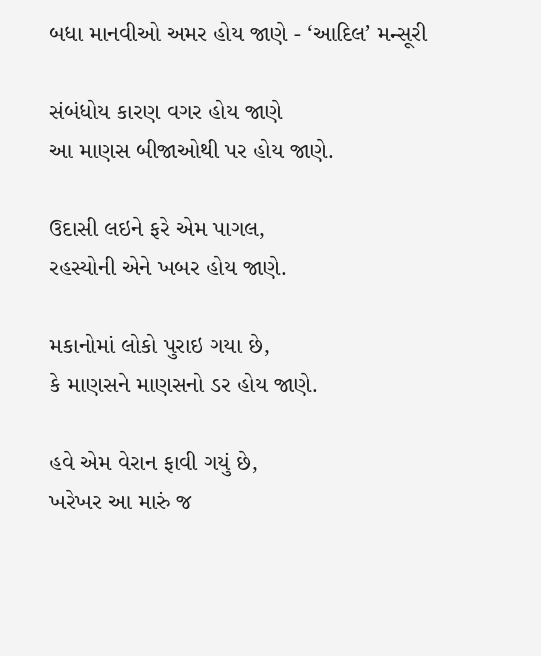બધા માનવીઓ અમર હોય જાણે - ‘આદિલ’ મન્સૂરી

સંબંધોય કારણ વગર હોય જાણે
આ માણસ બીજાઓથી પર હોય જાણે.

ઉદાસી લઇને ફરે એમ પાગલ,
રહસ્યોની એને ખબર હોય જાણે.

મકાનોમાં લોકો પુરાઇ ગયા છે,
કે માણસને માણસનો ડર હોય જાણે.

હવે એમ વેરાન ફાવી ગયું છે,
ખરેખર આ મારું જ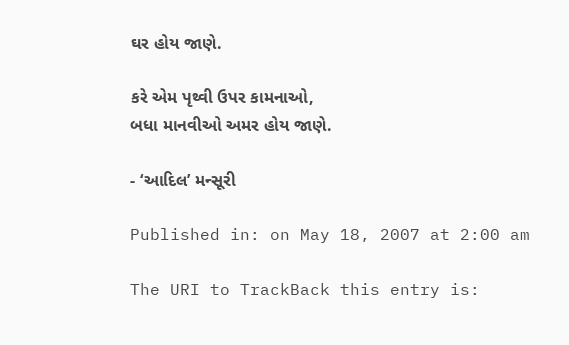ઘર હોય જાણે.

કરે એમ પૃથ્વી ઉપર કામનાઓ,
બધા માનવીઓ અમર હોય જાણે.

- ‘આદિલ’ મન્સૂરી

Published in: on May 18, 2007 at 2:00 am

The URI to TrackBack this entry is: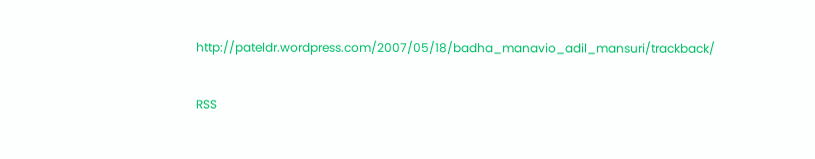http://pateldr.wordpress.com/2007/05/18/badha_manavio_adil_mansuri/trackback/

RSS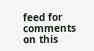feed for comments on this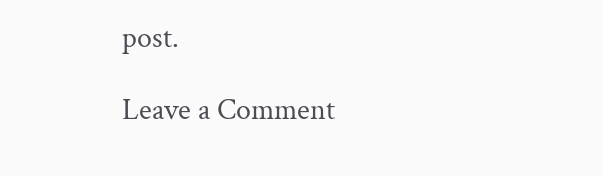post.

Leave a Comment